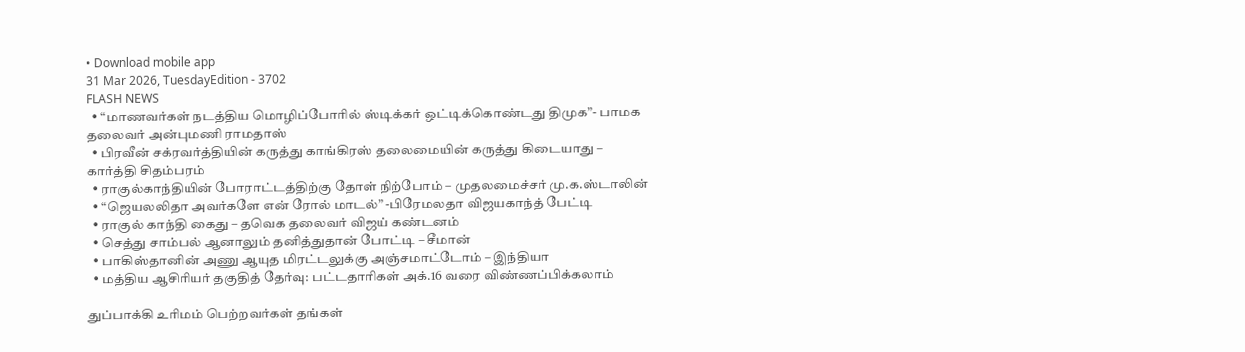• Download mobile app
31 Mar 2026, TuesdayEdition - 3702
FLASH NEWS
  • “மாணவர்கள் நடத்திய மொழிப்போரில் ஸ்டிக்கர் ஒட்டிக்கொண்டது திமுக”- பாமக தலைவர் அன்புமணி ராமதாஸ்
  • பிரவீன் சக்ரவர்த்தியின் கருத்து காங்கிரஸ் தலைமையின் கருத்து கிடையாது – கார்த்தி சிதம்பரம்
  • ராகுல்காந்தியின் போராட்டத்திற்கு தோள் நிற்போம் – முதலமைச்சர் மு.க.ஸ்டாலின்
  • “ஜெயலலிதா அவர்களே என் ரோல் மாடல்” -பிரேமலதா விஜயகாந்த் பேட்டி
  • ராகுல் காந்தி கைது – தவெக தலைவர் விஜய் கண்டனம்
  • செத்து சாம்பல் ஆனாலும் தனித்துதான் போட்டி – சீமான்
  • பாகிஸ்தானின் அணு ஆயுத மிரட்டலுக்கு அஞ்சமாட்டோம் – இந்தியா
  • மத்திய ஆசிரியர் தகுதித் தேர்வு: பட்டதாரிகள் அக்.16 வரை விண்ணப்பிக்கலாம்

துப்பாக்கி உரிமம் பெற்றவர்கள் தங்கள்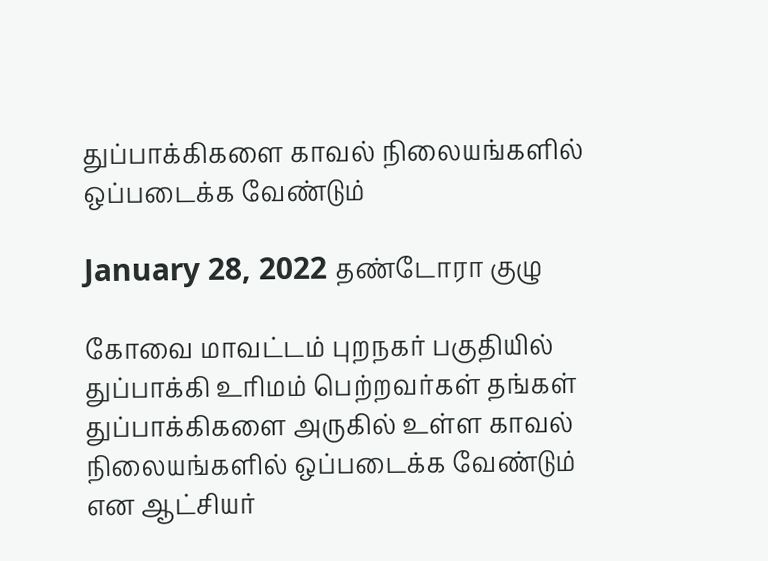துப்பாக்கிகளை காவல் நிலையங்களில் ஒப்படைக்க வேண்டும்

January 28, 2022 தண்டோரா குழு

கோவை மாவட்டம் புறநகர் பகுதியில் துப்பாக்கி உரிமம் பெற்றவர்கள் தங்கள் துப்பாக்கிகளை அருகில் உள்ள காவல் நிலையங்களில் ஒப்படைக்க வேண்டும் என ஆட்சியர்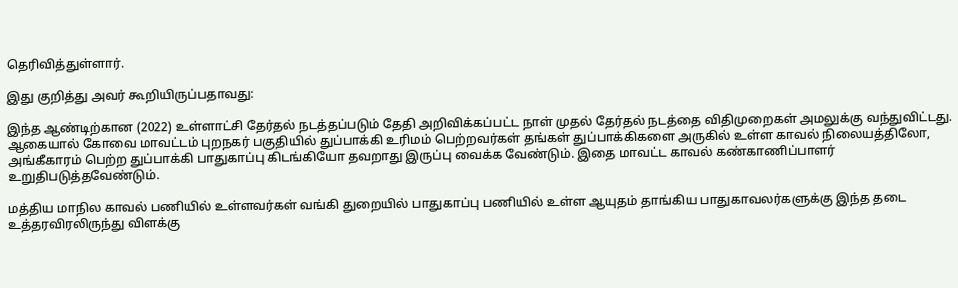தெரிவித்துள்ளார்.

இது குறித்து அவர் கூறியிருப்பதாவது:

இந்த ஆண்டிற்கான (2022) உள்ளாட்சி தேர்தல் நடத்தப்படும் தேதி அறிவிக்கப்பட்ட நாள் முதல் தேர்தல் நடத்தை விதிமுறைகள் அமலுக்கு வந்துவிட்டது. ஆகையால் கோவை மாவட்டம் புறநகர் பகுதியில் துப்பாக்கி உரிமம் பெற்றவர்கள் தங்கள் துப்பாக்கிகளை அருகில் உள்ள காவல் நிலையத்திலோ, அங்கீகாரம் பெற்ற துப்பாக்கி பாதுகாப்பு கிடங்கியோ தவறாது இருப்பு வைக்க வேண்டும். இதை மாவட்ட காவல் கண்காணிப்பாளர் உறுதிபடுத்தவேண்டும்.

மத்திய மாநில காவல் பணியில் உள்ளவர்கள் வங்கி துறையில் பாதுகாப்பு பணியில் உள்ள ஆயுதம் தாங்கிய பாதுகாவலர்களுக்கு இந்த தடை உத்தரவிரலிருந்து விளக்கு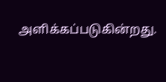அளிக்கப்படுகின்றது.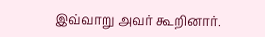இவ்வாறு அவர் கூறினார்.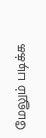மேலும் படிக்க